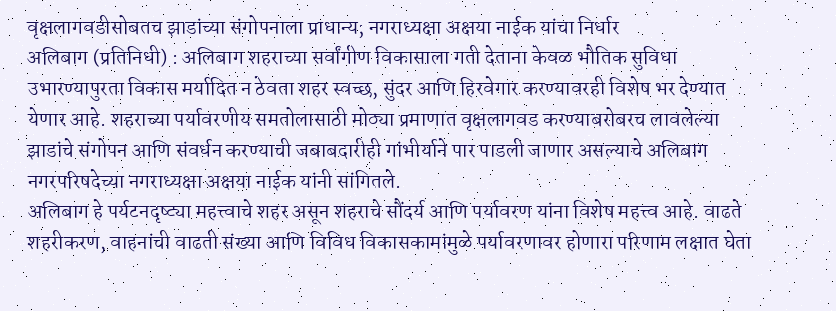वृक्षलागवडीसोबतच झाडांच्या संगोपनाला प्राधान्य; नगराध्यक्षा अक्षया नाईक यांचा निर्धार
अलिबाग (प्रतिनिधी) : अलिबाग शहराच्या सर्वांगीण विकासाला गती देताना केवळ भौतिक सुविधा उभारण्यापुरता विकास मर्यादित न ठेवता शहर स्वच्छ, सुंदर आणि हिरवेगार करण्यावरही विशेष भर देण्यात येणार आहे. शहराच्या पर्यावरणीय समतोलासाठी मोठ्या प्रमाणात वृक्षलागवड करण्याबरोबरच लावलेल्या झाडांचे संगोपन आणि संवर्धन करण्याची जबाबदारीही गांभीर्याने पार पाडली जाणार असल्याचे अलिबाग नगरपरिषदेच्या नगराध्यक्षा अक्षया नाईक यांनी सांगितले.
अलिबाग हे पर्यटनदृष्ट्या महत्त्वाचे शहर असून शहराचे सौंदर्य आणि पर्यावरण यांना विशेष महत्त्व आहे. वाढते शहरीकरण, वाहनांची वाढती संख्या आणि विविध विकासकामांमुळे पर्यावरणावर होणारा परिणाम लक्षात घेता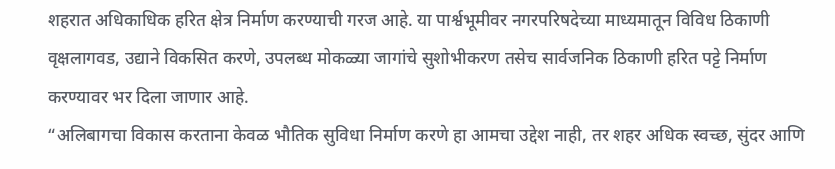शहरात अधिकाधिक हरित क्षेत्र निर्माण करण्याची गरज आहे. या पार्श्वभूमीवर नगरपरिषदेच्या माध्यमातून विविध ठिकाणी वृक्षलागवड, उद्याने विकसित करणे, उपलब्ध मोकळ्या जागांचे सुशोभीकरण तसेच सार्वजनिक ठिकाणी हरित पट्टे निर्माण करण्यावर भर दिला जाणार आहे.
“अलिबागचा विकास करताना केवळ भौतिक सुविधा निर्माण करणे हा आमचा उद्देश नाही, तर शहर अधिक स्वच्छ, सुंदर आणि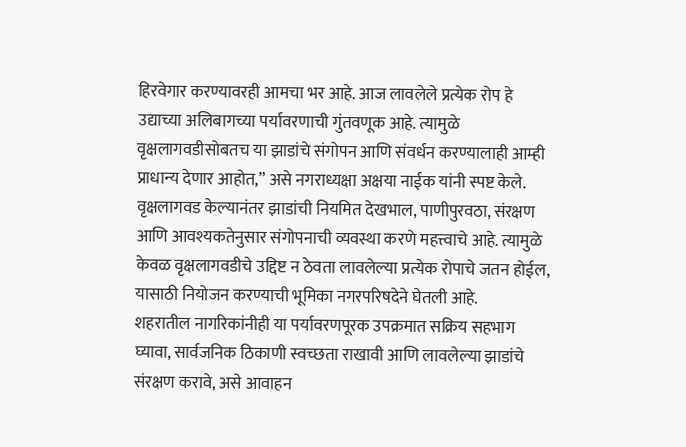हिरवेगार करण्यावरही आमचा भर आहे. आज लावलेले प्रत्येक रोप हे उद्याच्या अलिबागच्या पर्यावरणाची गुंतवणूक आहे. त्यामुळे वृक्षलागवडीसोबतच या झाडांचे संगोपन आणि संवर्धन करण्यालाही आम्ही प्राधान्य देणार आहोत,” असे नगराध्यक्षा अक्षया नाईक यांनी स्पष्ट केले.
वृक्षलागवड केल्यानंतर झाडांची नियमित देखभाल, पाणीपुरवठा, संरक्षण आणि आवश्यकतेनुसार संगोपनाची व्यवस्था करणे महत्त्वाचे आहे. त्यामुळे केवळ वृक्षलागवडीचे उद्दिष्ट न ठेवता लावलेल्या प्रत्येक रोपाचे जतन होईल, यासाठी नियोजन करण्याची भूमिका नगरपरिषदेने घेतली आहे.
शहरातील नागरिकांनीही या पर्यावरणपूरक उपक्रमात सक्रिय सहभाग घ्यावा, सार्वजनिक ठिकाणी स्वच्छता राखावी आणि लावलेल्या झाडांचे संरक्षण करावे, असे आवाहन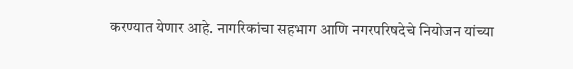करण्यात येणार आहे. नागरिकांचा सहभाग आणि नगरपरिषदेचे नियोजन यांच्या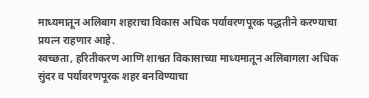माध्यमातून अलिबाग शहराचा विकास अधिक पर्यावरणपूरक पद्धतीने करण्याचा प्रयत्न राहणार आहे.
स्वच्छता, हरितीकरण आणि शाश्वत विकासाच्या माध्यमातून अलिबागला अधिक सुंदर व पर्यावरणपूरक शहर बनविण्याचा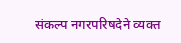संकल्प नगरपरिषदेने व्यक्त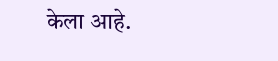केला आहे.